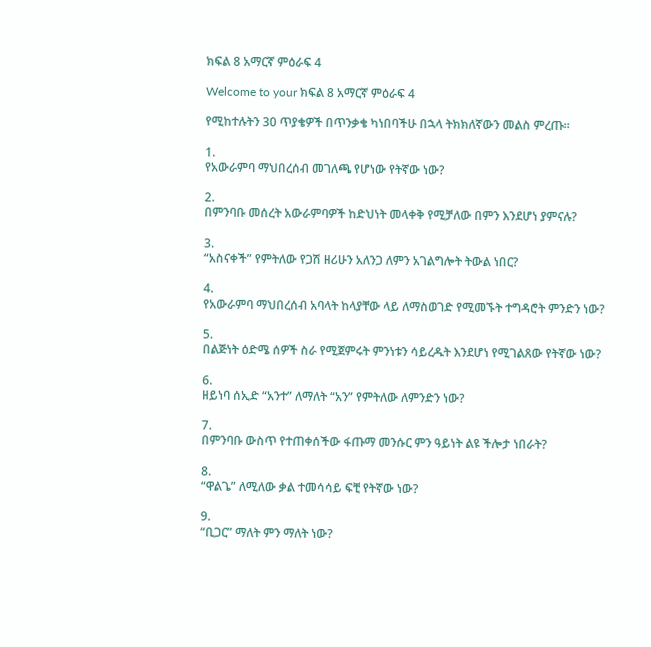ክፍል 8 አማርኛ ምዕራፍ 4

Welcome to your ክፍል 8 አማርኛ ምዕራፍ 4

የሚከተሉትን 30 ጥያቄዎች በጥንቃቄ ካነበባችሁ በኋላ ትክክለኛውን መልስ ምረጡ።

1.
የአውራምባ ማህበረሰብ መገለጫ የሆነው የትኛው ነው?

2.
በምንባቡ መሰረት አውራምባዎች ከድህነት መላቀቅ የሚቻለው በምን እንደሆነ ያምናሉ?

3.
“አስናቀች” የምትለው የጋሽ ዘሪሁን አለንጋ ለምን አገልግሎት ትውል ነበር?

4.
የአውራምባ ማህበረሰብ አባላት ከላያቸው ላይ ለማስወገድ የሚመኙት ተግዳሮት ምንድን ነው?

5.
በልጅነት ዕድሜ ሰዎች ስራ የሚጀምሩት ምንነቱን ሳይረዱት እንደሆነ የሚገልጸው የትኛው ነው?

6.
ዘይነባ ሰኢድ “አንተ” ለማለት “አን” የምትለው ለምንድን ነው?

7.
በምንባቡ ውስጥ የተጠቀሰችው ፋጡማ መንሱር ምን ዓይነት ልዩ ችሎታ ነበራት?

8.
“ዋልጌ” ለሚለው ቃል ተመሳሳይ ፍቺ የትኛው ነው?

9.
“ቢጋር” ማለት ምን ማለት ነው?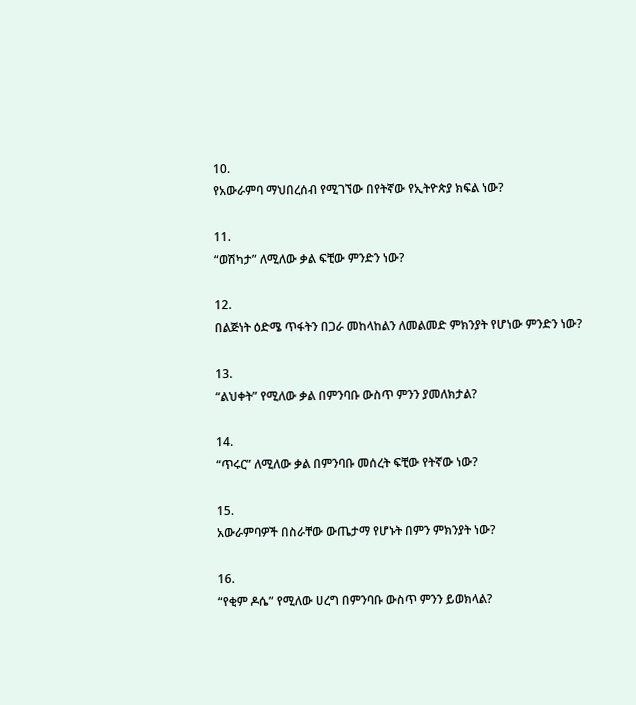10.
የአውራምባ ማህበረሰብ የሚገኘው በየትኛው የኢትዮጵያ ክፍል ነው?

11.
“ወሽካታ” ለሚለው ቃል ፍቺው ምንድን ነው?

12.
በልጅነት ዕድሜ ጥፋትን በጋራ መከላከልን ለመልመድ ምክንያት የሆነው ምንድን ነው?

13.
“ልህቀት” የሚለው ቃል በምንባቡ ውስጥ ምንን ያመለክታል?

14.
“ጥሩር” ለሚለው ቃል በምንባቡ መሰረት ፍቺው የትኛው ነው?

15.
አውራምባዎች በስራቸው ውጤታማ የሆኑት በምን ምክንያት ነው?

16.
“የቂም ዶሴ” የሚለው ሀረግ በምንባቡ ውስጥ ምንን ይወክላል?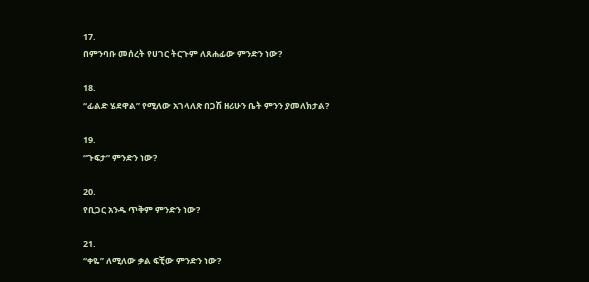17.
በምንባቡ መሰረት የሀገር ትርጉም ለጸሐፊው ምንድን ነው?

18.
“ፊልድ ሄደዋል” የሚለው አገላለጽ በጋሽ ዘሪሁን ቤት ምንን ያመለክታል?

19.
“ጉፍታ” ምንድን ነው?

20.
የቢጋር አንዱ ጥቅም ምንድን ነው?

21.
“ቀዬ” ለሚለው ቃል ፍቺው ምንድን ነው?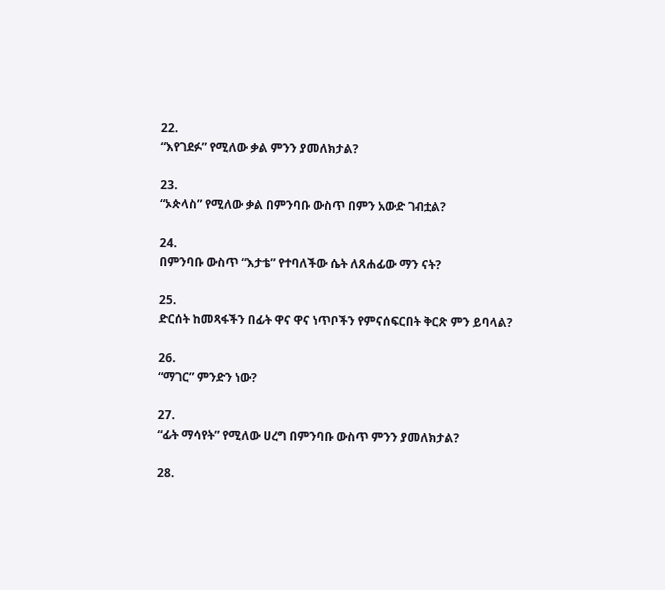22.
“እየገደፉ” የሚለው ቃል ምንን ያመለክታል?

23.
“ኦጵላስ” የሚለው ቃል በምንባቡ ውስጥ በምን አውድ ገብቷል?

24.
በምንባቡ ውስጥ “እታቴ” የተባለችው ሴት ለጸሐፊው ማን ናት?

25.
ድርሰት ከመጻፋችን በፊት ዋና ዋና ነጥቦችን የምናሰፍርበት ቅርጽ ምን ይባላል?

26.
“ማገር” ምንድን ነው?

27.
“ፊት ማሳየት” የሚለው ሀረግ በምንባቡ ውስጥ ምንን ያመለክታል?

28.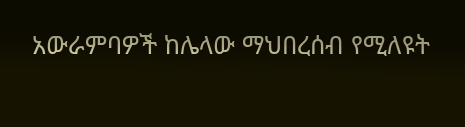አውራምባዎች ከሌላው ማህበረሰብ የሚለዩት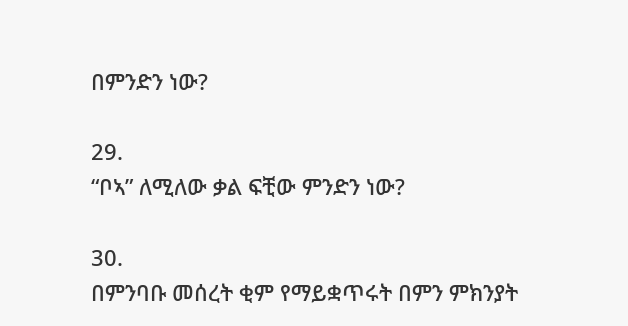በምንድን ነው?

29.
“ቦኣ” ለሚለው ቃል ፍቺው ምንድን ነው?

30.
በምንባቡ መሰረት ቂም የማይቋጥሩት በምን ምክንያት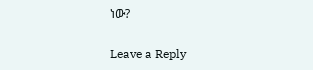ነው?

Leave a Reply